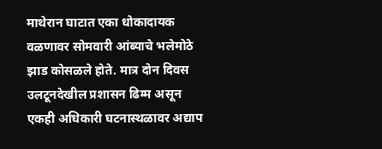माथेरान घाटात एका धोकादायक वळणावर सोमवारी आंब्याचे भलेमोठे झाड कोसळले होते. मात्र दोन दिवस उलटूनदेखील प्रशासन ढिम्म असून एकही अधिकारी घटनास्थळावर अद्याप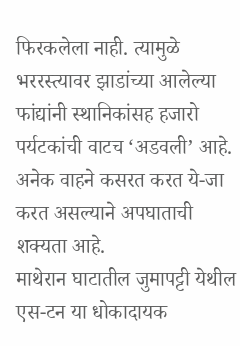फिरकलेला नाही. त्यामुळे भररस्त्यावर झाडांच्या आलेल्या फांद्यांनी स्थानिकांसह हजारो पर्यटकांची वाटच ‘अडवली’ आहे. अनेक वाहने कसरत करत ये-जा करत असल्याने अपघाताची शक्यता आहे.
माथेरान घाटातील जुमापट्टी येथील एस-टन या धोकादायक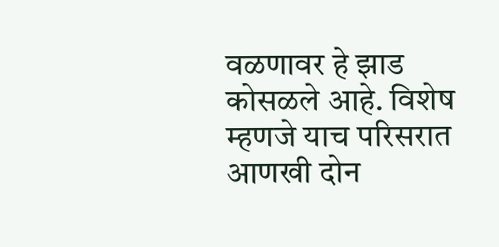वळणावर हे झाड कोसळले आहे. विशेष म्हणजे याच परिसरात आणखी दोन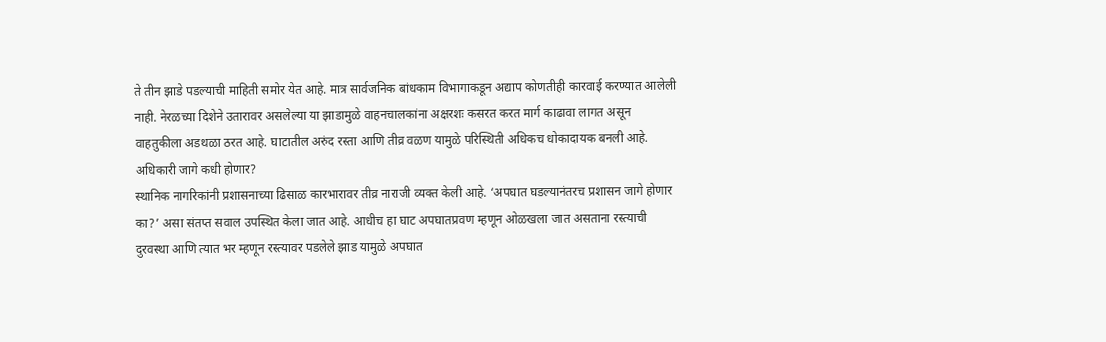ते तीन झाडे पडल्याची माहिती समोर येत आहे. मात्र सार्वजनिक बांधकाम विभागाकडून अद्याप कोणतीही कारवाई करण्यात आलेली नाही. नेरळच्या दिशेने उतारावर असलेल्या या झाडामुळे वाहनचालकांना अक्षरशः कसरत करत मार्ग काढावा लागत असून वाहतुकीला अडथळा ठरत आहे. घाटातील अरुंद रस्ता आणि तीव्र वळण यामुळे परिस्थिती अधिकच धोकादायक बनली आहे.
अधिकारी जागे कधी होणार?
स्थानिक नागरिकांनी प्रशासनाच्या ढिसाळ कारभारावर तीव्र नाराजी व्यक्त केली आहे. ‘अपघात घडल्यानंतरच प्रशासन जागे होणार का?’ असा संतप्त सवाल उपस्थित केला जात आहे. आधीच हा घाट अपघातप्रवण म्हणून ओळखला जात असताना रस्त्याची दुरवस्था आणि त्यात भर म्हणून रस्त्यावर पडलेले झाड यामुळे अपघात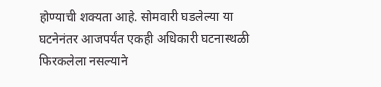होण्याची शक्यता आहे. सोमवारी घडलेल्या या घटनेनंतर आजपर्यंत एकही अधिकारी घटनास्थळी फिरकलेला नसल्याने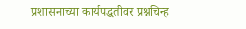प्रशासनाच्या कार्यपद्धतीवर प्रश्नचिन्ह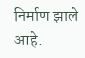निर्माण झाले आहे.